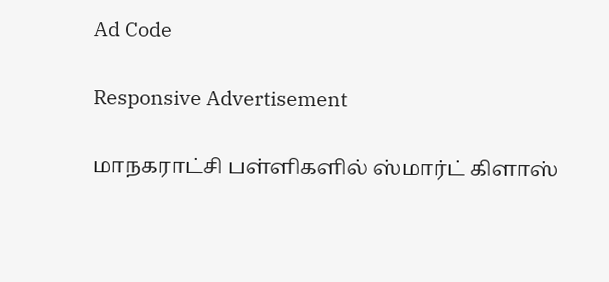Ad Code

Responsive Advertisement

மாநகராட்சி பள்ளிகளில் ஸ்மார்ட் கிளாஸ்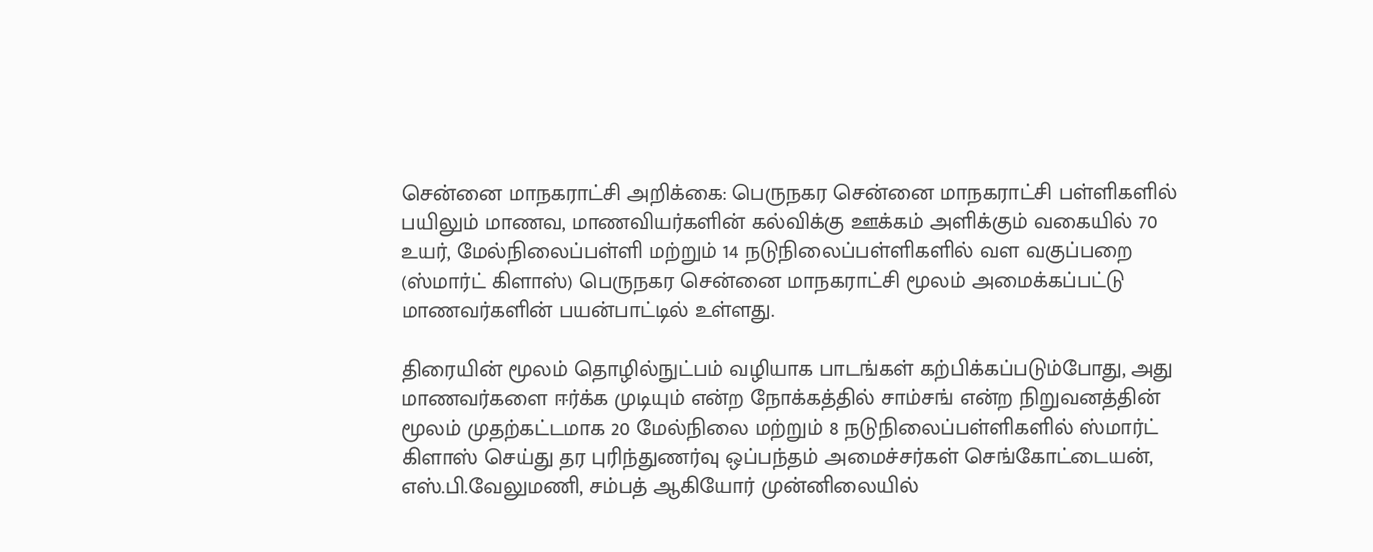சென்னை மாநகராட்சி அறிக்கை: பெருநகர சென்னை மாநகராட்சி பள்ளிகளில் பயிலும் மாணவ, மாணவியர்களின் கல்விக்கு ஊக்கம் அளிக்கும் வகையில் 70 உயர், மேல்நிலைப்பள்ளி மற்றும் 14 நடுநிலைப்பள்ளிகளில் வள வகுப்பறை (ஸ்மார்ட் கிளாஸ்) பெருநகர சென்னை மாநகராட்சி மூலம் அமைக்கப்பட்டு மாணவர்களின் பயன்பாட்டில் உள்ளது.

திரையின் மூலம் தொழில்நுட்பம் வழியாக பாடங்கள் கற்பிக்கப்படும்போது, அது மாணவர்களை ஈர்க்க முடியும் என்ற நோக்கத்தில் சாம்சங் என்ற நிறுவனத்தின் மூலம் முதற்கட்டமாக 20 மேல்நிலை மற்றும் 8 நடுநிலைப்பள்ளிகளில் ஸ்மார்ட் கிளாஸ் செய்து தர புரிந்துணர்வு ஒப்பந்தம் அமைச்சர்கள் செங்கோட்டையன், எஸ்.பி.வேலுமணி, சம்பத் ஆகியோர் முன்னிலையில்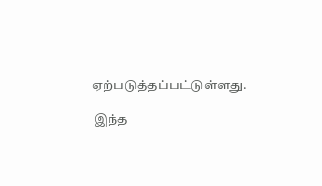ஏற்படுத்தப்பட்டுள்ளது.

 இந்த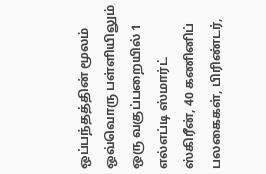ஒப்பந்தத்தின் மூலம் ஒவ்வொரு பள்ளியிலும் ஒரு வகுப்பறையில் 1 எல்எப்டி ஸ்மார்ட் ஸ்கிரீன், 40 கணினிப் பலகைகள், பிரிண்டர்,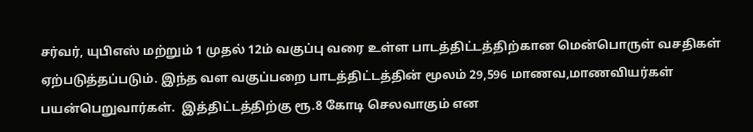சர்வர், யுபிஎஸ் மற்றும் 1 முதல் 12ம் வகுப்பு வரை உள்ள பாடத்திட்டத்திற்கான மென்பொருள் வசதிகள் ஏற்படுத்தப்படும். இந்த வள வகுப்பறை பாடத்திட்டத்தின் மூலம் 29,596 மாணவ,மாணவியர்கள் பயன்பெறுவார்கள்.  இத்திட்டத்திற்கு ரூ.8 கோடி செலவாகும் என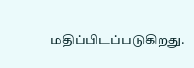மதிப்பிடப்படுகிறது.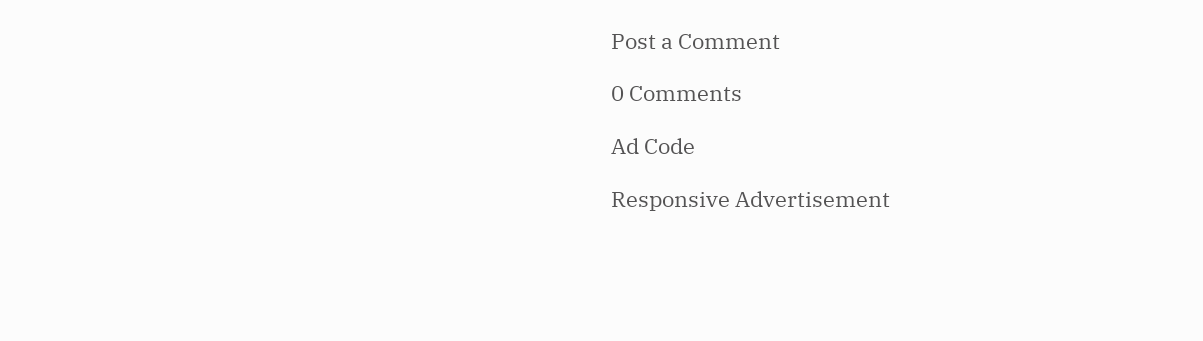Post a Comment

0 Comments

Ad Code

Responsive Advertisement